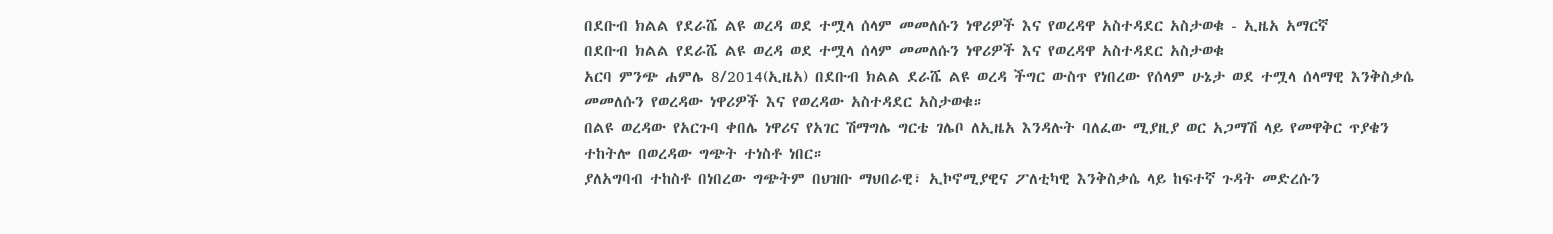በደቡብ ክልል የደራሼ ልዩ ወረዳ ወደ ተሟላ ሰላም መመለሱን ነዋሪዎች እና የወረዳዋ አስተዳደር አስታወቁ - ኢዜአ አማርኛ
በደቡብ ክልል የደራሼ ልዩ ወረዳ ወደ ተሟላ ሰላም መመለሱን ነዋሪዎች እና የወረዳዋ አስተዳደር አስታወቁ
አርባ ምንጭ ሐምሌ 8/2014(ኢዜአ) በደቡብ ክልል ደራሼ ልዩ ወረዳ ችግር ውስጥ የነበረው የሰላም ሁኔታ ወደ ተሟላ ሰላማዊ እንቅስቃሴ መመለሱን የወረዳው ነዋሪዎች እና የወረዳው አስተዳደር አስታወቁ።
በልዩ ወረዳው የአርጉባ ቀበሌ ነዋሪና የአገር ሽማግሌ ግርቴ ገሌቦ ለኢዜአ እንዳሉት ባለፈው ሚያዚያ ወር አጋማሽ ላይ የመዋቅር ጥያቄን ተከትሎ በወረዳው ግጭት ተነስቶ ነበር።
ያለአግባብ ተከስቶ በነበረው ግጭትም በህዝቡ ማህበራዊ፣ ኢኮኖሚያዊና ፖለቲካዊ እንቅስቃሴ ላይ ከፍተኛ ጉዳት መድረሱን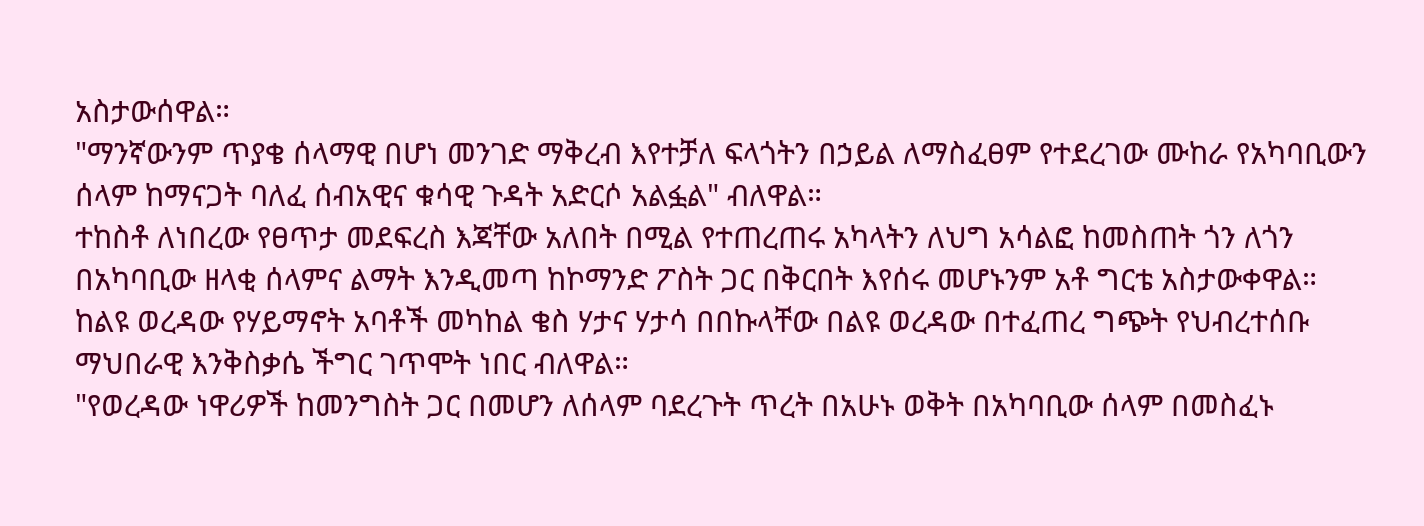አስታውሰዋል።
"ማንኛውንም ጥያቄ ሰላማዊ በሆነ መንገድ ማቅረብ እየተቻለ ፍላጎትን በኃይል ለማስፈፀም የተደረገው ሙከራ የአካባቢውን ሰላም ከማናጋት ባለፈ ሰብአዊና ቁሳዊ ጉዳት አድርሶ አልፏል" ብለዋል።
ተከስቶ ለነበረው የፀጥታ መደፍረስ እጃቸው አለበት በሚል የተጠረጠሩ አካላትን ለህግ አሳልፎ ከመስጠት ጎን ለጎን በአካባቢው ዘላቂ ሰላምና ልማት እንዲመጣ ከኮማንድ ፖስት ጋር በቅርበት እየሰሩ መሆኑንም አቶ ግርቴ አስታውቀዋል።
ከልዩ ወረዳው የሃይማኖት አባቶች መካከል ቄስ ሃታና ሃታሳ በበኩላቸው በልዩ ወረዳው በተፈጠረ ግጭት የህብረተሰቡ ማህበራዊ እንቅስቃሴ ችግር ገጥሞት ነበር ብለዋል።
"የወረዳው ነዋሪዎች ከመንግስት ጋር በመሆን ለሰላም ባደረጉት ጥረት በአሁኑ ወቅት በአካባቢው ሰላም በመስፈኑ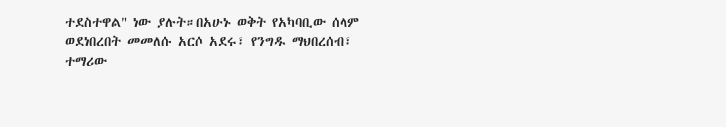ተደስተዋል" ነው ያሉት።በአሁኑ ወቅት የአካባቢው ሰላም ወደነበረበት መመለሱ አርሶ አደሩ፣ የንግዱ ማህበረሰብ፣ ተማሪው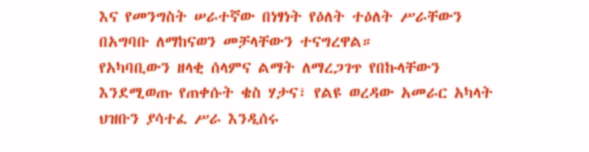እና የመንግስት ሠራተኛው በነፃነት የዕለት ተዕለት ሥራቸውን በአግባቡ ለማከናወን መቻላቸውን ተናግረዋል።
የአካባቢውን ዘላቂ ሰላምና ልማት ለማረጋገጥ የበኩላቸውን እንደሚወጡ የጠቀሱት ቄስ ሃታና፣ የልዩ ወረዳው አመራር አካላት ህዝቡን ያሳተፈ ሥራ እንዲሰሩ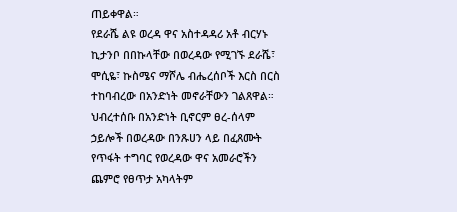ጠይቀዋል።
የደራሼ ልዩ ወረዳ ዋና አስተዳዳሪ አቶ ብርሃኑ ኪታንቦ በበኩላቸው በወረዳው የሚገኙ ደራሼ፣ ሞሲዬ፣ ኩስሜና ማሾሌ ብሔረሰቦች እርስ በርስ ተከባብረው በአንድነት መኖራቸውን ገልጸዋል።
ህብረተሰቡ በአንድነት ቢኖርም ፀረ-ሰላም ኃይሎች በወረዳው በንጹሀን ላይ በፈጸሙት የጥፋት ተግባር የወረዳው ዋና አመራሮችን ጨምሮ የፀጥታ አካላትም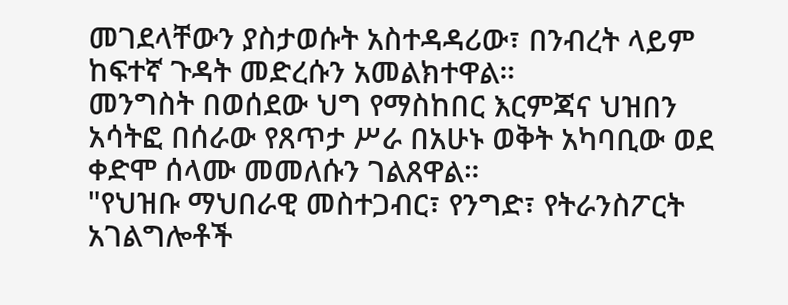መገደላቸውን ያስታወሱት አስተዳዳሪው፣ በንብረት ላይም ከፍተኛ ጉዳት መድረሱን አመልክተዋል።
መንግስት በወሰደው ህግ የማስከበር እርምጃና ህዝበን አሳትፎ በሰራው የጸጥታ ሥራ በአሁኑ ወቅት አካባቢው ወደ ቀድሞ ሰላሙ መመለሱን ገልጸዋል።
"የህዝቡ ማህበራዊ መስተጋብር፣ የንግድ፣ የትራንስፖርት አገልግሎቶች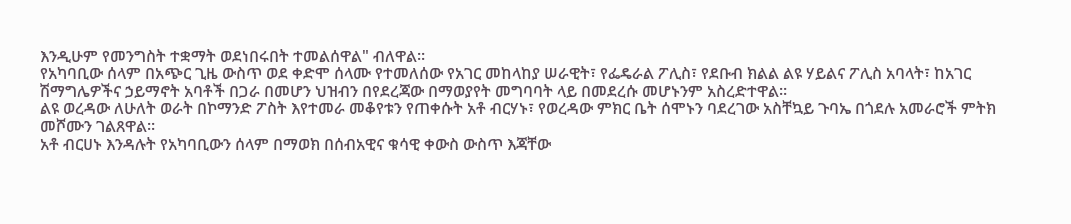እንዲሁም የመንግስት ተቋማት ወደነበሩበት ተመልሰዋል" ብለዋል።
የአካባቢው ሰላም በአጭር ጊዜ ውስጥ ወደ ቀድሞ ሰላሙ የተመለሰው የአገር መከላከያ ሠራዊት፣ የፌዴራል ፖሊስ፣ የደቡብ ክልል ልዩ ሃይልና ፖሊስ አባላት፣ ከአገር ሽማግሌዎችና ኃይማኖት አባቶች በጋራ በመሆን ህዝብን በየደረጃው በማወያየት መግባባት ላይ በመደረሱ መሆኑንም አስረድተዋል።
ልዩ ወረዳው ለሁለት ወራት በኮማንድ ፖስት እየተመራ መቆየቱን የጠቀሱት አቶ ብርሃኑ፣ የወረዳው ምክር ቤት ሰሞኑን ባደረገው አስቸኳይ ጉባኤ በጎደሉ አመራሮች ምትክ መሾሙን ገልጸዋል።
አቶ ብርሀኑ እንዳሉት የአካባቢውን ሰላም በማወክ በሰብአዊና ቁሳዊ ቀውስ ውስጥ እጃቸው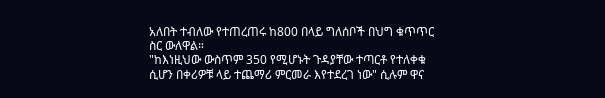አለበት ተብለው የተጠረጠሩ ከ800 በላይ ግለሰቦች በህግ ቁጥጥር ስር ውለዋል።
"ከእነዚህው ውስጥም 350 የሚሆኑት ጉዳያቸው ተጣርቶ የተለቀቁ ሲሆን በቀሪዎቹ ላይ ተጨማሪ ምርመራ እየተደረገ ነው" ሲሉም ዋና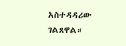አስተዳዳሪው ገልጸዋል።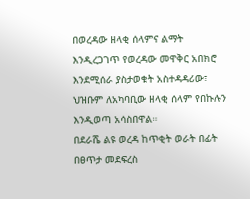በወረዳው ዘላቂ ሰላምና ልማት እንዲረጋገጥ የወረዳው መዋቅር አበክሮ እንደሚሰራ ያስታወቁት አስተዳዳሪው፣ ህዝቡም ለአካባቢው ዘላቂ ሰላም የበኩሉን እንዲወጣ አሳስበዋል።
በደራሼ ልዩ ወረዳ ከጥቂት ወራት በፊት በፀጥታ መደፍረስ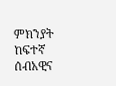ምክንያት ከፍተኛ ሰብአዊና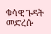ቁሳዊ ጉዳት መድረሱ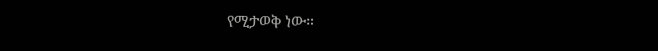የሚታወቅ ነው።